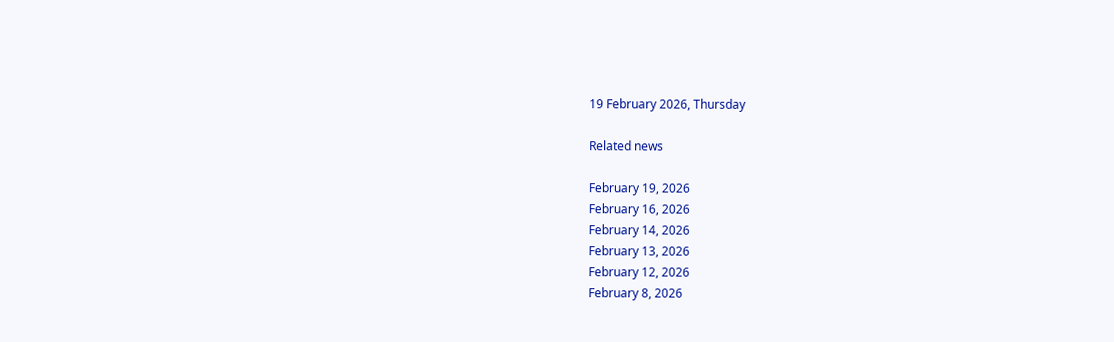19 February 2026, Thursday

Related news

February 19, 2026
February 16, 2026
February 14, 2026
February 13, 2026
February 12, 2026
February 8, 2026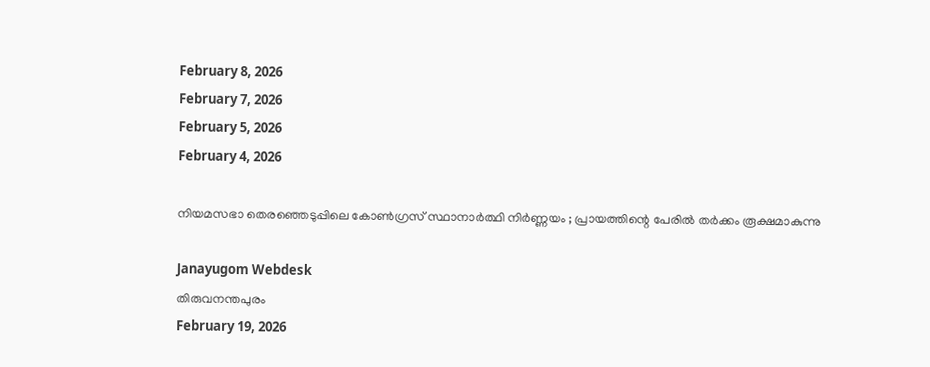February 8, 2026
February 7, 2026
February 5, 2026
February 4, 2026

നിയമസഭാ തെരഞ്ഞെടുപ്പിലെ കോണ്‍ഗ്രസ് സ്ഥാനാര്‍ത്ഥി നിര്‍ണ്ണയം ; പ്രായത്തിന്റെ പേരില്‍ തര്‍ക്കം രൂക്ഷമാകുന്നു

Janayugom Webdesk
തിരുവനന്തപുരം
February 19, 2026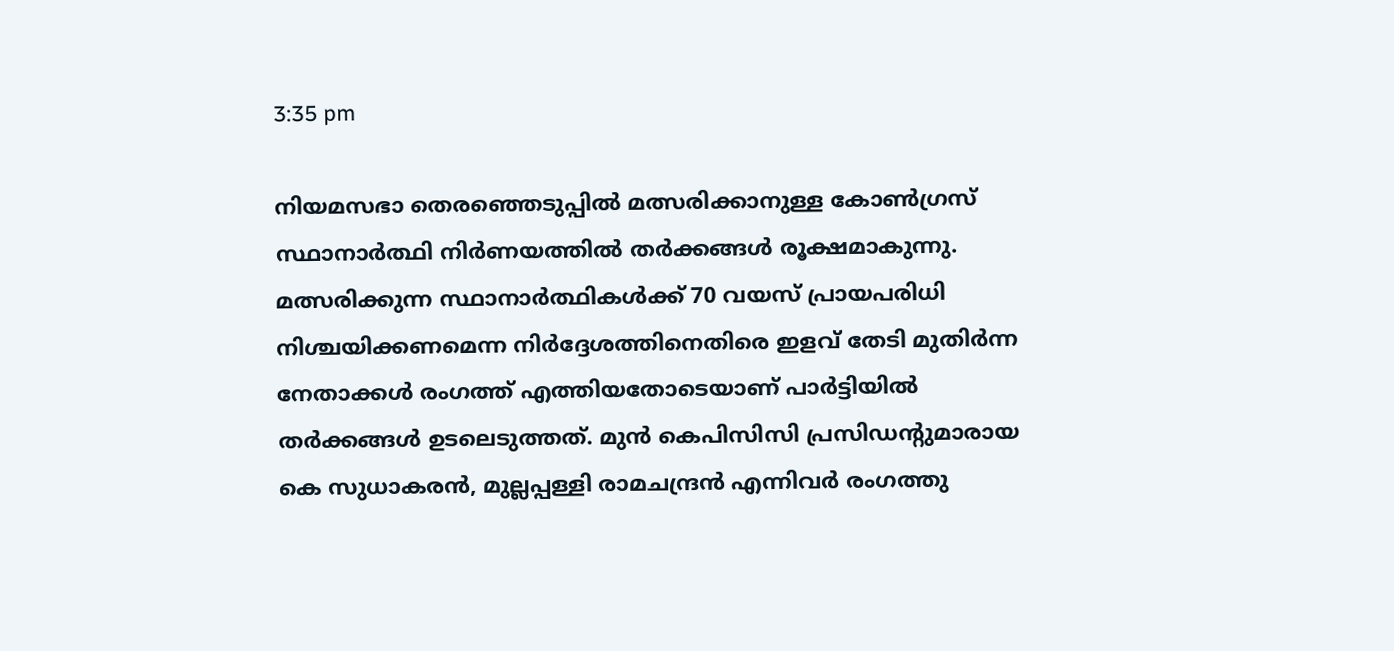3:35 pm

നിയമസഭാ തെരഞ്ഞെടുപ്പില്‍ മത്സരിക്കാനുള്ള കോണ്‍ഗ്രസ് സ്ഥാനാര്‍ത്ഥി നിര്‍ണയത്തില്‍ തര്‍ക്കങ്ങള്‍ രൂക്ഷമാകുന്നു. മത്സരിക്കുന്ന സ്ഥാനാര്‍ത്ഥികള്‍ക്ക് 70 വയസ് പ്രായപരിധി നിശ്ചയിക്കണമെന്ന നിര്‍ദ്ദേശത്തിനെതിരെ ഇളവ് തേടി മുതിര്‍ന്ന നേതാക്കള്‍ രംഗത്ത് എത്തിയതോടെയാണ് പാര്‍ട്ടിയില്‍ തര്‍ക്കങ്ങള്‍ ഉടലെടുത്തത്. മുന്‍ കെപിസിസി പ്രസിഡന്റുമാരായ കെ സുധാകരന്‍, മുല്ലപ്പള്ളി രാമചന്ദ്രന്‍ എന്നിവര്‍ രംഗത്തു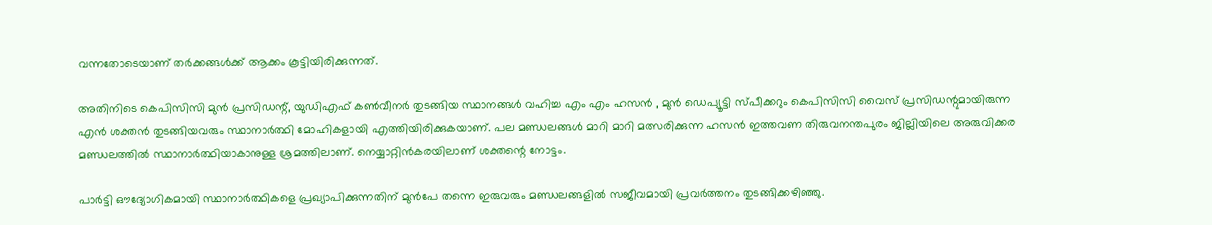വന്നതോടെയാണ് തര്‍ക്കങ്ങള്‍ക്ക് ആക്കം കൂട്ടിയിരിക്കുന്നത്.

അതിനിടെ കെപിസിസി മുന്‍ പ്രസിഡന്റ്, യുഡിഎഫ് കണ്‍വീനര്‍ തുടങ്ങിയ സ്ഥാനങ്ങള്‍ വഹിച്ച എം എം ഹസന്‍ , മുന്‍ ഡെപ്യൂട്ടി സ്പീക്കറും കെപിസിസി വൈസ് പ്രസിഡന്റുമായിരുന്ന എന്‍ ശക്തന്‍ തുടങ്ങിയവരും സ്ഥാനാര്‍ത്ഥി മോഹികളായി എത്തിയിരിക്കുകയാണ്. പല മണ്ഡലങ്ങള്‍ മാറി മാറി മത്സരിക്കുന്ന ഹസന്‍ ഇത്തവണ തിരുവനന്തപുരം ജില്ലിയിലെ അരുവിക്കര മണ്ഡലത്തില്‍ സ്ഥാനാര്‍ത്ഥിയാകാനുള്ള ശ്രമത്തിലാണ്. നെയ്യാറ്റിന്‍കരയിലാണ് ശക്തന്റെ നോട്ടം.

പാർട്ടി ഔദ്യോഗികമായി സ്ഥാനാർത്ഥികളെ പ്രഖ്യാപിക്കുന്നതിന് മുൻപേ തന്നെ ഇരുവരും മണ്ഡലങ്ങളിൽ സജീവമായി പ്രവർത്തനം തുടങ്ങിക്കഴിഞ്ഞു.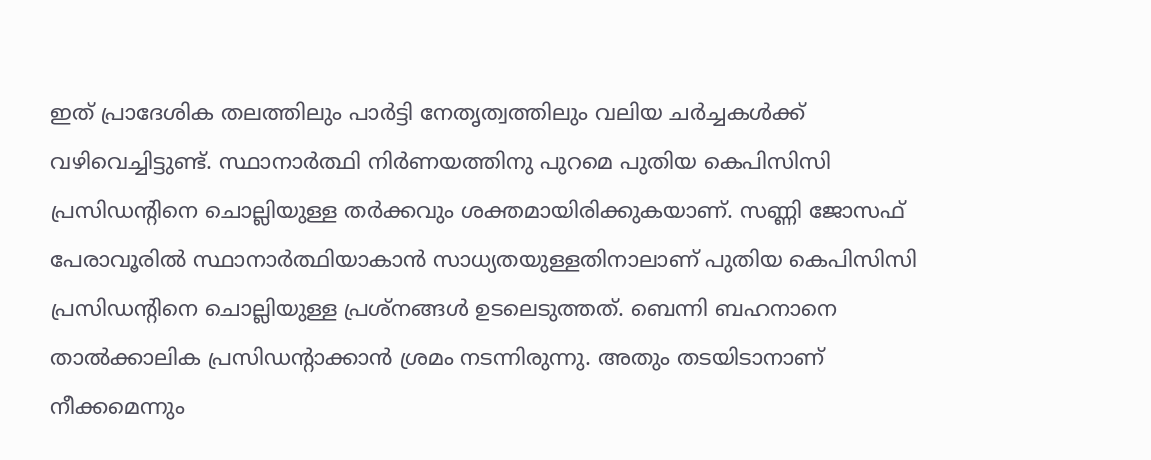ഇത് പ്രാദേശിക തലത്തിലും പാർട്ടി നേതൃത്വത്തിലും വലിയ ചർച്ചകൾക്ക് വഴിവെച്ചിട്ടുണ്ട്. സ്ഥാനാര്‍ത്ഥി നിര്‍ണയത്തിനു പുറമെ പുതിയ കെപിസിസി പ്രസിഡന്റിനെ ചൊല്ലിയുള്ള തര്‍ക്കവും ശക്തമായിരിക്കുകയാണ്. സണ്ണി ജോസഫ് പേരാവൂരില്‍ സ്ഥാനാര്‍ത്ഥിയാകാന്‍ സാധ്യതയുള്ളതിനാലാണ് പുതിയ കെപിസിസി പ്രസിഡന്റിനെ ചൊല്ലിയുള്ള പ്രശ്നങ്ങള്‍ ഉടലെടുത്തത്. ബെന്നി ബഹനാനെ താല്‍ക്കാലിക പ്രസിഡന്റാക്കാന്‍ ശ്രമം നടന്നിരുന്നു. അതും തടയിടാനാണ് നീക്കമെന്നും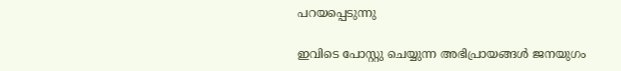പറയപ്പെടുന്നു

ഇവിടെ പോസ്റ്റു ചെയ്യുന്ന അഭിപ്രായങ്ങള്‍ ജനയുഗം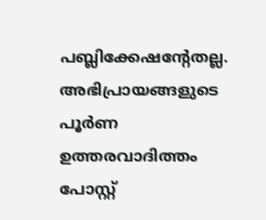പബ്ലിക്കേഷന്റേതല്ല. അഭിപ്രായങ്ങളുടെ പൂര്‍ണ ഉത്തരവാദിത്തം പോസ്റ്റ്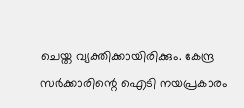ചെയ്ത വ്യക്തിക്കായിരിക്കും. കേന്ദ്ര സര്‍ക്കാരിന്റെ ഐടി നയപ്രകാരം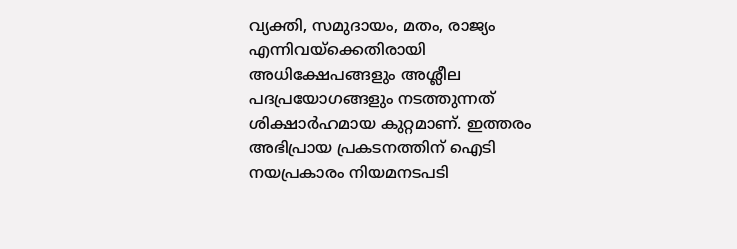വ്യക്തി, സമുദായം, മതം, രാജ്യം എന്നിവയ്‌ക്കെതിരായി അധിക്ഷേപങ്ങളും അശ്ലീല പദപ്രയോഗങ്ങളും നടത്തുന്നത് ശിക്ഷാര്‍ഹമായ കുറ്റമാണ്. ഇത്തരം അഭിപ്രായ പ്രകടനത്തിന് ഐടി നയപ്രകാരം നിയമനടപടി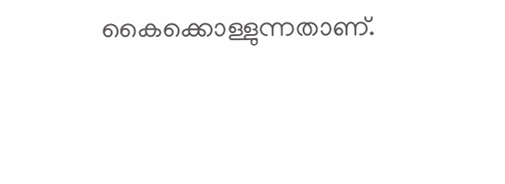കൈക്കൊള്ളുന്നതാണ്.